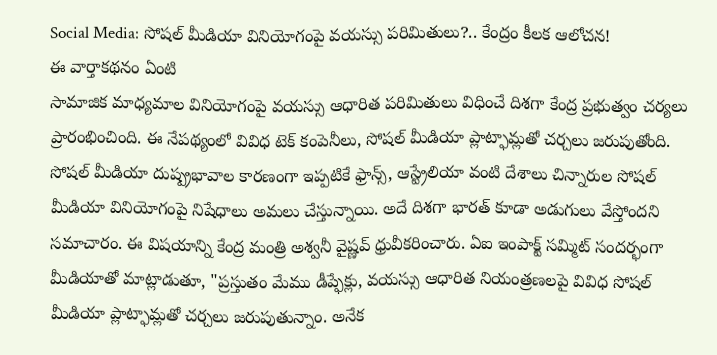Social Media: సోషల్ మీడియా వినియోగంపై వయస్సు పరిమితులు?.. కేంద్రం కీలక ఆలోచన!
ఈ వార్తాకథనం ఏంటి
సామాజిక మాధ్యమాల వినియోగంపై వయస్సు ఆధారిత పరిమితులు విధించే దిశగా కేంద్ర ప్రభుత్వం చర్యలు ప్రారంభించింది. ఈ నేపథ్యంలో వివిధ టెక్ కంపెనీలు, సోషల్ మీడియా ప్లాట్ఫామ్లతో చర్చలు జరుపుతోంది. సోషల్ మీడియా దుష్ప్రభావాల కారణంగా ఇప్పటికే ఫ్రాన్స్, ఆస్ట్రేలియా వంటి దేశాలు చిన్నారుల సోషల్ మీడియా వినియోగంపై నిషేధాలు అమలు చేస్తున్నాయి. అదే దిశగా భారత్ కూడా అడుగులు వేస్తోందని సమాచారం. ఈ విషయాన్ని కేంద్ర మంత్రి అశ్వనీ వైష్ణవ్ ధ్రువీకరించారు. ఏఐ ఇంపాక్ట్ సమ్మిట్ సందర్భంగా మీడియాతో మాట్లాడుతూ, "ప్రస్తుతం మేము డీప్ఫేక్లు, వయస్సు ఆధారిత నియంత్రణలపై వివిధ సోషల్ మీడియా ప్లాట్ఫామ్లతో చర్చలు జరుపుతున్నాం. అనేక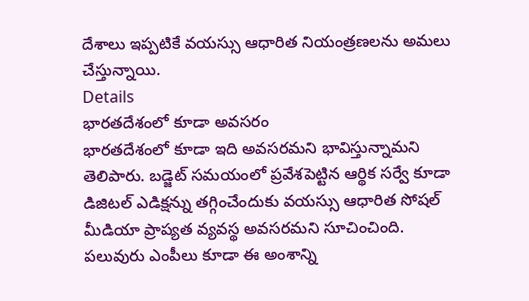దేశాలు ఇప్పటికే వయస్సు ఆధారిత నియంత్రణలను అమలు చేస్తున్నాయి.
Details
భారతదేశంలో కూడా అవసరం
భారతదేశంలో కూడా ఇది అవసరమని భావిస్తున్నామని తెలిపారు. బడ్జెట్ సమయంలో ప్రవేశపెట్టిన ఆర్థిక సర్వే కూడా డిజిటల్ ఎడిక్షన్ను తగ్గించేందుకు వయస్సు ఆధారిత సోషల్ మీడియా ప్రాప్యత వ్యవస్థ అవసరమని సూచించింది. పలువురు ఎంపీలు కూడా ఈ అంశాన్ని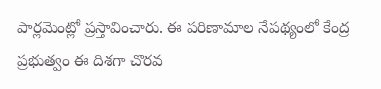పార్లమెంట్లో ప్రస్తావించారు. ఈ పరిణామాల నేపథ్యంలో కేంద్ర ప్రభుత్వం ఈ దిశగా చొరవ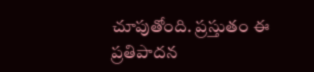చూపుతోంది. ప్రస్తుతం ఈ ప్రతిపాదన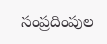సంప్రదింపుల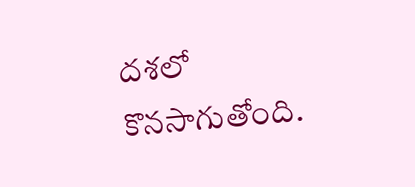దశలో కొనసాగుతోంది.